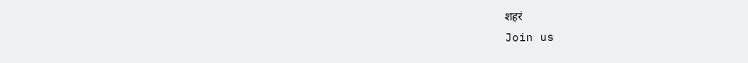शहरं
Join us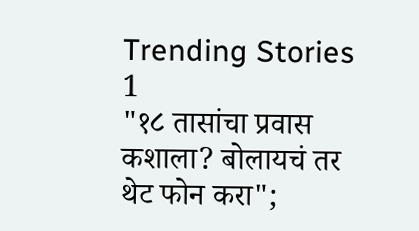Trending Stories
1
"१८ तासांचा प्रवास कशाला? बोलायचं तर थेट फोन करा";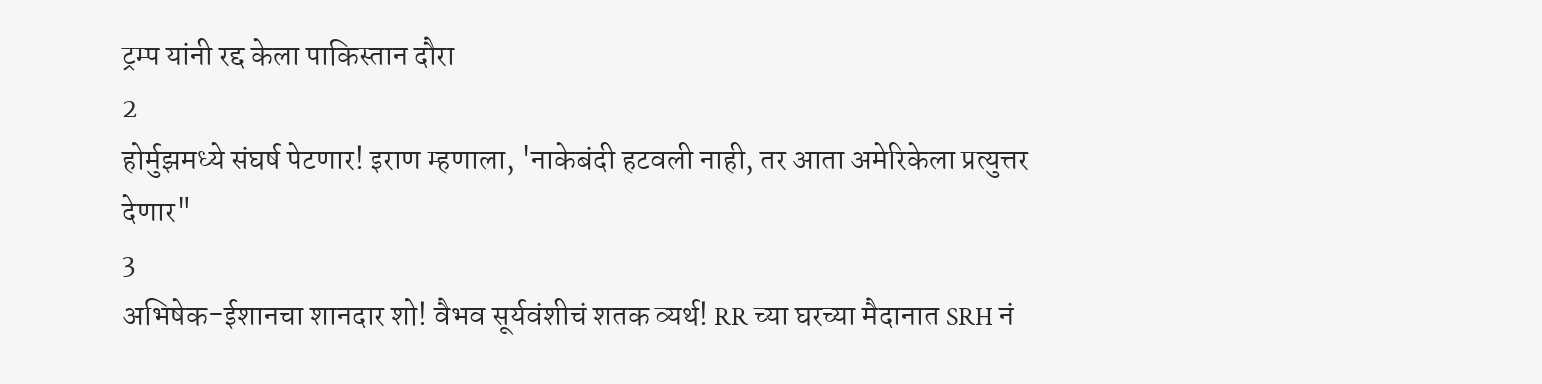ट्रम्प यांनी रद्द केला पाकिस्तान दौरा
2
होर्मुझमध्ये संघर्ष पेटणार! इराण म्हणाला, 'नाकेबंदी हटवली नाही, तर आता अमेरिकेला प्रत्युत्तर देणार"
3
अभिषेक-ईशानचा शानदार शो! वैभव सूर्यवंशीचं शतक व्यर्थ! RR च्या घरच्या मैदानात SRH नं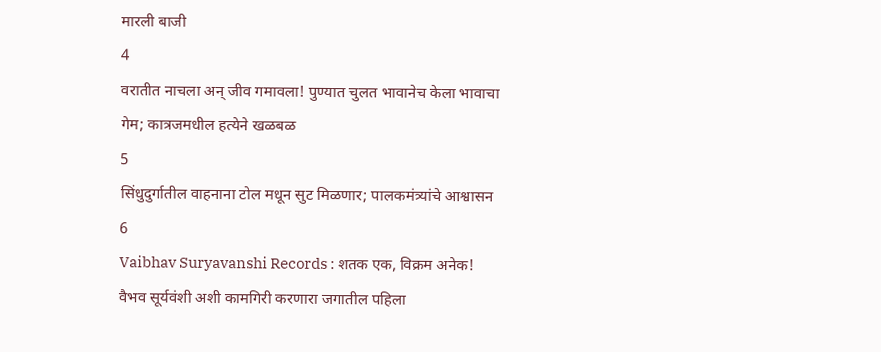मारली बाजी
4
वरातीत नाचला अन् जीव गमावला! पुण्यात चुलत भावानेच केला भावाचा गेम; कात्रजमधील हत्येने खळबळ
5
सिंधुदुर्गातील वाहनाना टोल मधून सुट मिळणार; पालकमंत्र्यांचे आश्वासन
6
Vaibhav Suryavanshi Records : शतक एक, विक्रम अनेक! वैभव सूर्यवंशी अशी कामगिरी करणारा जगातील पहिला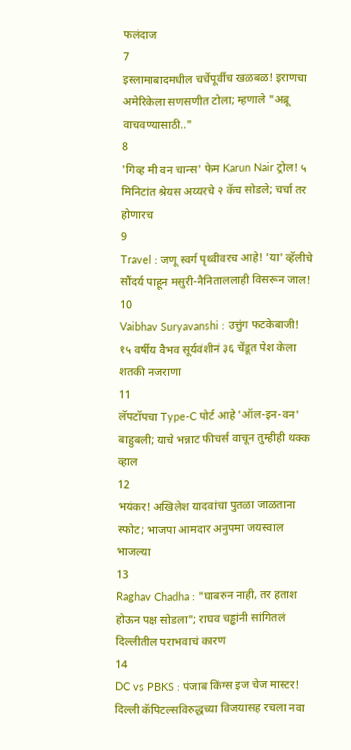फलंदाज
7
इस्लामाबादमधील चर्चेपूर्वीच खळबळ! इराणचा अमेरिकेला सणसणीत टोला; म्हणाले "अब्रू वाचवण्यासाठी.."
8
'गिव्ह मी वन चान्स' फेम Karun Nair ट्रोल! ५ मिनिटांत श्रेयस अय्यरचे २ कॅच सोडले; चर्चा तर होणारच
9
Travel : जणू स्वर्ग पृथ्वीवरच आहे! 'या' व्हॅलीचे सौंदर्य पाहून मसुरी-नैनिताललाही विसरून जाल!
10
Vaibhav Suryavanshi : उत्तुंग फटकेबाजी! १५ वर्षीय वैभव सूर्यवंशीनं ३६ चेंडूत पेश केला शतकी नजराणा
11
लॅपटॉपचा Type-C पोर्ट आहे 'ऑल-इन-वन' बाहुबली; याचे भन्नाट फीचर्स वाचून तुम्हीही थक्क व्हाल
12
भयंकर! अखिलेश यादवांचा पुतळा जाळताना स्फोट; भाजपा आमदार अनुपमा जयस्वाल भाजल्या
13
Raghav Chadha : "घाबरुन नाही, तर हताश होऊन पक्ष सोडला"; राघव चड्ढांनी सांगितलं दिल्लीतील पराभवाचं कारण
14
DC vs PBKS : पंजाब किंग्स इज चेज मास्टर! दिल्ली कॅपिटल्सविरुद्धच्या विजयासह रचला नवा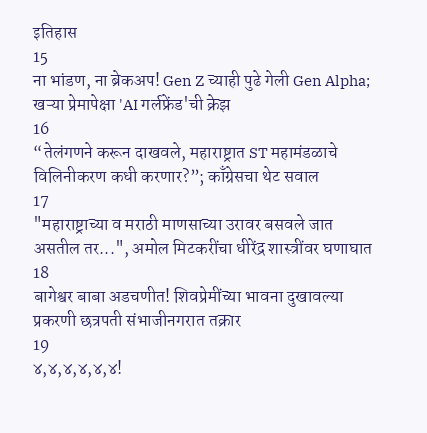इतिहास
15
ना भांडण, ना ब्रेकअप! Gen Z च्याही पुढे गेली Gen Alpha; खऱ्या प्रेमापेक्षा 'AI गर्लफ्रेंड'ची क्रेझ
16
“तेलंगणने करून दाखवले, महाराष्ट्रात ST महामंडळाचे विलिनीकरण कधी करणार?”; काँग्रेसचा थेट सवाल
17
"महाराष्ट्राच्या व मराठी माणसाच्या उरावर बसवले जात असतील तर...", अमोल मिटकरींचा धीरेंद्र शास्त्रींवर घणाघात
18
बागेश्वर बाबा अडचणीत! शिवप्रेमींच्या भावना दुखावल्या प्रकरणी छत्रपती संभाजीनगरात तक्रार
19
४,४,४,४,४,४!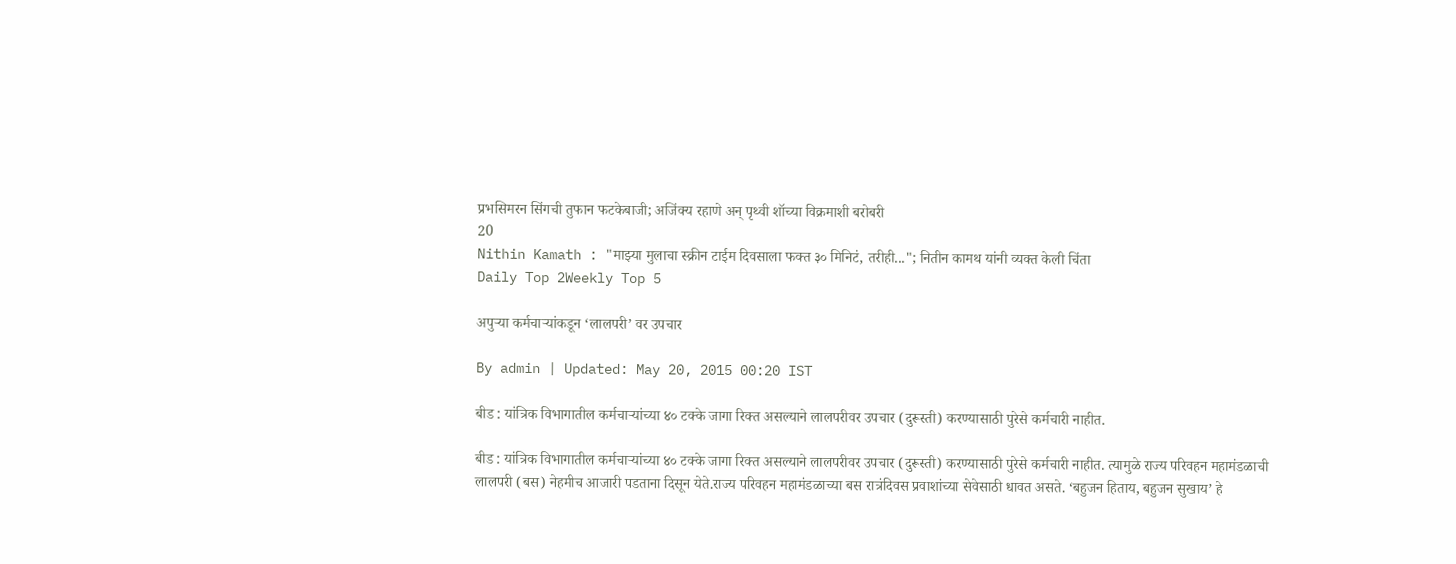प्रभसिमरन सिंगची तुफान फटकेबाजी; अजिंक्य रहाणे अन् पृथ्वी शॉच्या विक्रमाशी बरोबरी
20
Nithin Kamath : "माझ्या मुलाचा स्क्रीन टाईम दिवसाला फक्त ३० मिनिटं, तरीही..."; नितीन कामथ यांनी व्यक्त केली चिंता
Daily Top 2Weekly Top 5

अपुऱ्या कर्मचाऱ्यांकडून ‘लालपरी’ वर उपचार

By admin | Updated: May 20, 2015 00:20 IST

बीड : यांत्रिक विभागातील कर्मचाऱ्यांच्या ४० टक्के जागा रिक्त असल्याने लालपरीवर उपचार (दुरूस्ती) करण्यासाठी पुरेसे कर्मचारी नाहीत.

बीड : यांत्रिक विभागातील कर्मचाऱ्यांच्या ४० टक्के जागा रिक्त असल्याने लालपरीवर उपचार (दुरूस्ती) करण्यासाठी पुरेसे कर्मचारी नाहीत. त्यामुळे राज्य परिवहन महामंडळाची लालपरी (बस) नेहमीच आजारी पडताना दिसून येते.राज्य परिवहन महामंडळाच्या बस रात्रंदिवस प्रवाशांच्या सेवेसाठी धावत असते. ‘बहुजन हिताय, बहुजन सुखाय’ हे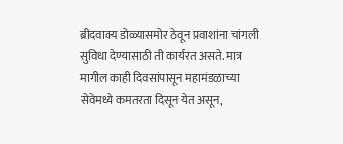ब्रीदवाक्य डोळ्यासमोर ठेवून प्रवाशांना चांगली सुविधा देण्यासाठी ती कार्यरत असते. मात्र मागील काही दिवसांपासून महामंडळाच्या सेवेमध्ये कमतरता दिसून येत असून,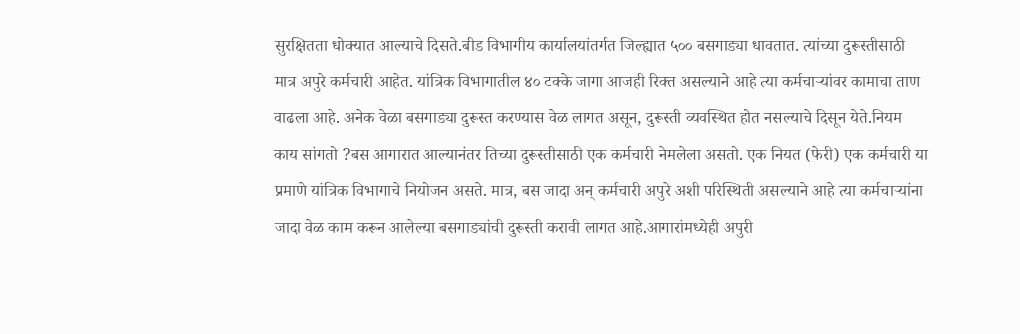सुरक्षितता धोक्यात आल्याचे दिसते.बीड विभागीय कार्यालयांतर्गत जिल्ह्यात ५०० बसगाड्या धावतात. त्यांच्या दुरूस्तीसाठी मात्र अपुरे कर्मचारी आहेत. यांत्रिक विभागातील ४० टक्के जागा आजही रिक्त असल्याने आहे त्या कर्मचाऱ्यांवर कामाचा ताण वाढला आहे. अनेक वेळा बसगाड्या दुरूस्त करण्यास वेळ लागत असून, दुरूस्ती व्यवस्थित होत नसल्याचे दिसून येते.नियम काय सांगतो ?बस आगारात आल्यानंतर तिच्या दुरूस्तीसाठी एक कर्मचारी नेमलेला असतो. एक नियत (फेरी) एक कर्मचारी या प्रमाणे यांत्रिक विभागाचे नियोजन असते. मात्र, बस जादा अन् कर्मचारी अपुरे अशी परिस्थिती असल्याने आहे त्या कर्मचाऱ्यांना जादा वेळ काम करून आलेल्या बसगाड्यांची दुरूस्ती करावी लागत आहे.आगारांमध्येही अपुरी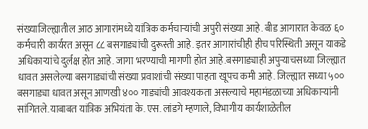संख्याजिल्ह्यातील आठ आगारांमध्ये यांत्रिक कर्मचाऱ्यांची अपुरी संख्या आहे. बीड आगारात केवळ ६० कर्मचारी कार्यरत असून ८८ बसगाड्यांची दुरूस्ती आहे. इतर आगारांचीही हीच परिस्थिती असून याकडे अधिकाऱ्यांचे दुर्लक्ष होत आहे. जागा भरण्याची मागणी होत आहे.बसगाड्याही अपुऱ्याचसध्या जिल्ह्यात धावत असलेल्या बसगाड्यांची संख्या प्रवाशांची संख्या पाहता खूपच कमी आहे. जिल्ह्यात सध्या ५०० बसगाड्या धावत असून आणखी ४०० गाड्यांची आवश्यकता असल्याचे महामंडळाच्या अधिकाऱ्यांनी सांगितले.याबाबत यांत्रिक अभियंता के. एस. लांडगे म्हणाले, विभागीय कार्यशाळेतील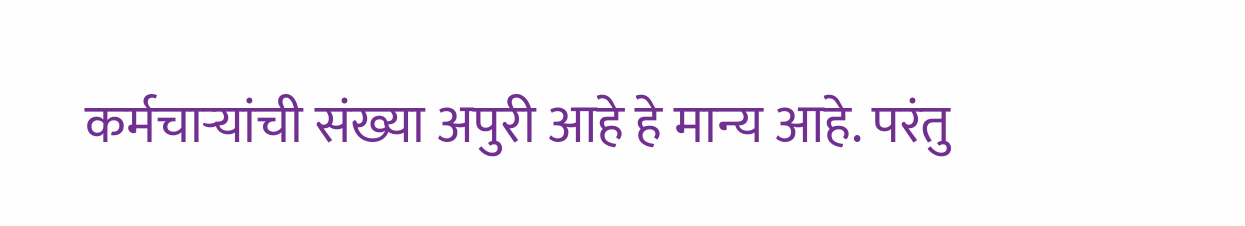कर्मचाऱ्यांची संख्या अपुरी आहे हे मान्य आहे. परंतु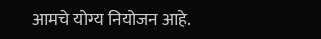आमचे योग्य नियोजन आहे.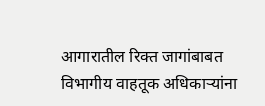आगारातील रिक्त जागांबाबत विभागीय वाहतूक अधिकाऱ्यांना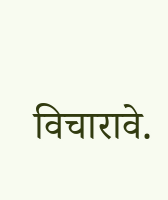विचारावे.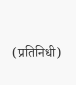(प्रतिनिधी)